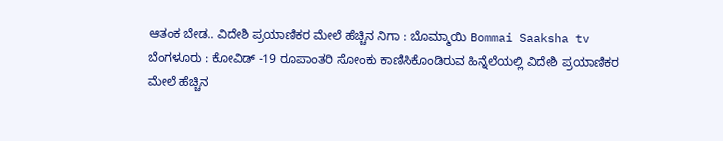ಆತಂಕ ಬೇಡ.. ವಿದೇಶಿ ಪ್ರಯಾಣಿಕರ ಮೇಲೆ ಹೆಚ್ಚಿನ ನಿಗಾ : ಬೊಮ್ಮಾಯಿ Bommai Saaksha tv
ಬೆಂಗಳೂರು : ಕೋವಿಡ್ -19 ರೂಪಾಂತರಿ ಸೋಂಕು ಕಾಣಿಸಿಕೊಂಡಿರುವ ಹಿನ್ನೆಲೆಯಲ್ಲಿ ವಿದೇಶಿ ಪ್ರಯಾಣಿಕರ ಮೇಲೆ ಹೆಚ್ಚಿನ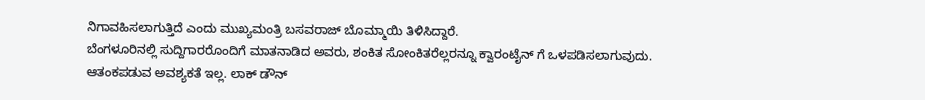ನಿಗಾವಹಿಸಲಾಗುತ್ತಿದೆ ಎಂದು ಮುಖ್ಯಮಂತ್ರಿ ಬಸವರಾಜ್ ಬೊಮ್ಮಾಯಿ ತಿಳಿಸಿದ್ದಾರೆ.
ಬೆಂಗಳೂರಿನಲ್ಲಿ ಸುದ್ದಿಗಾರರೊಂದಿಗೆ ಮಾತನಾಡಿದ ಅವರು, ಶಂಕಿತ ಸೋಂಕಿತರೆಲ್ಲರನ್ನೂ ಕ್ವಾರಂಟೈನ್ ಗೆ ಒಳಪಡಿಸಲಾಗುವುದು.
ಆತಂಕಪಡುವ ಅವಶ್ಯಕತೆ ಇಲ್ಲ. ಲಾಕ್ ಡೌನ್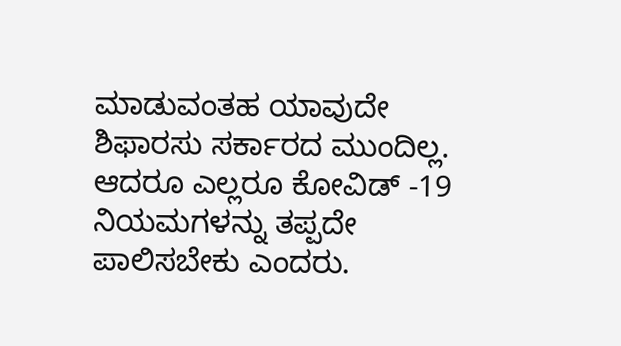ಮಾಡುವಂತಹ ಯಾವುದೇ ಶಿಫಾರಸು ಸರ್ಕಾರದ ಮುಂದಿಲ್ಲ.
ಆದರೂ ಎಲ್ಲರೂ ಕೋವಿಡ್ -19 ನಿಯಮಗಳನ್ನು ತಪ್ಪದೇ ಪಾಲಿಸಬೇಕು ಎಂದರು.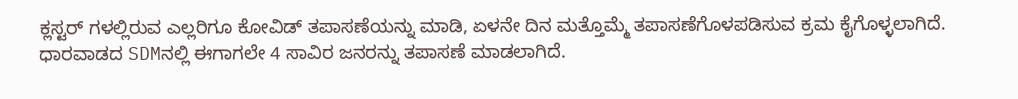ಕ್ಲಸ್ಟರ್ ಗಳಲ್ಲಿರುವ ಎಲ್ಲರಿಗೂ ಕೋವಿಡ್ ತಪಾಸಣೆಯನ್ನು ಮಾಡಿ, ಏಳನೇ ದಿನ ಮತ್ತೊಮ್ಮೆ ತಪಾಸಣೆಗೊಳಪಡಿಸುವ ಕ್ರಮ ಕೈಗೊಳ್ಳಲಾಗಿದೆ.
ಧಾರವಾಡದ SDMನಲ್ಲಿ ಈಗಾಗಲೇ 4 ಸಾವಿರ ಜನರನ್ನು ತಪಾಸಣೆ ಮಾಡಲಾಗಿದೆ.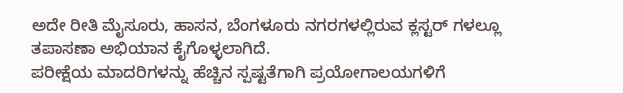ಅದೇ ರೀತಿ ಮೈಸೂರು, ಹಾಸನ, ಬೆಂಗಳೂರು ನಗರಗಳಲ್ಲಿರುವ ಕ್ಲಸ್ಟರ್ ಗಳಲ್ಲೂ ತಪಾಸಣಾ ಅಭಿಯಾನ ಕೈಗೊಳ್ಳಲಾಗಿದೆ.
ಪರೀಕ್ಷೆಯ ಮಾದರಿಗಳನ್ನು ಹೆಚ್ಚಿನ ಸ್ಪಷ್ಟತೆಗಾಗಿ ಪ್ರಯೋಗಾಲಯಗಳಿಗೆ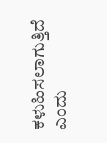ಕಳುಹಿಸಲಾಗುತ್ತಿದೆ ಎಂದು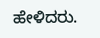ಹೇಳಿದರು.